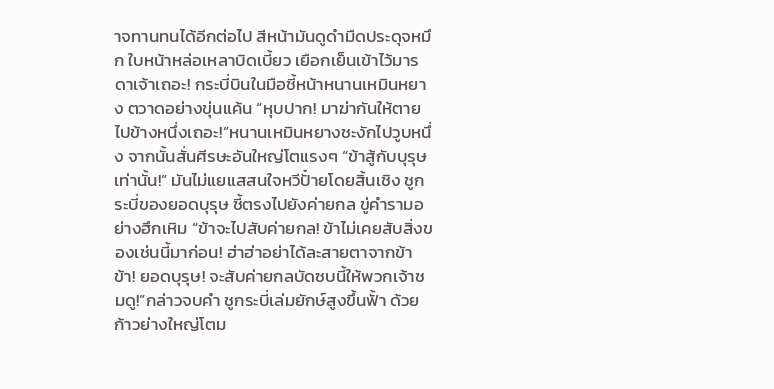าจทานทนได้อีกต่อไป สีหน้ามันดูดำมืดประดุจหมึก ใบหน้าหล่อเหลาบิดเบี้ยว เยือกเย็นเข้าไว้มารดาเจ้าเถอะ! กระบี่บินในมือชี้หน้าหนานเหมินหยาง ตวาดอย่างขุ่นแค้น “หุบปาก! มาฆ่ากันให้ตายไปข้างหนึ่งเถอะ!”หนานเหมินหยางชะงักไปวูบหนึ่ง จากนั้นสั่นศีรษะอันใหญ่โตแรงๆ “ข้าสู้กับบุรุษเท่านั้น!” มันไม่แยแสสนใจหวีปั๋ายโดยสิ้นเชิง ชูกระบี่ของยอดบุรุษ ชี้ตรงไปยังค่ายกล ขู่คำรามอย่างฮึกเหิม “ข้าจะไปสับค่ายกล! ข้าไม่เคยสับสิ่งของเช่นนี้มาก่อน! ฮ่าฮ่าอย่าได้ละสายตาจากข้า ข้า! ยอดบุรุษ! จะสับค่ายกลบัดซบนี้ให้พวกเจ้าชมดู!”กล่าวจบคำ ชูกระบี่เล่มยักษ์สูงขึ้นฟั้า ด้วยก้าวย่างใหญ่โตม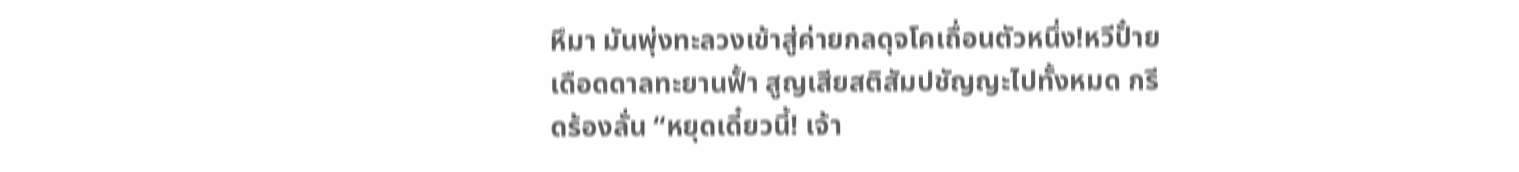หึมา มันพุ่งทะลวงเข้าสู่ค่ายกลดุจโคเถื่อนตัวหนึ่ง!หวีปั๋ายเดือดดาลทะยานฟั้า สูญเสียสติสัมปชัญญะไปทั้งหมด กรีดร้องลั่น “หยุดเดี๋ยวนี้! เจ้า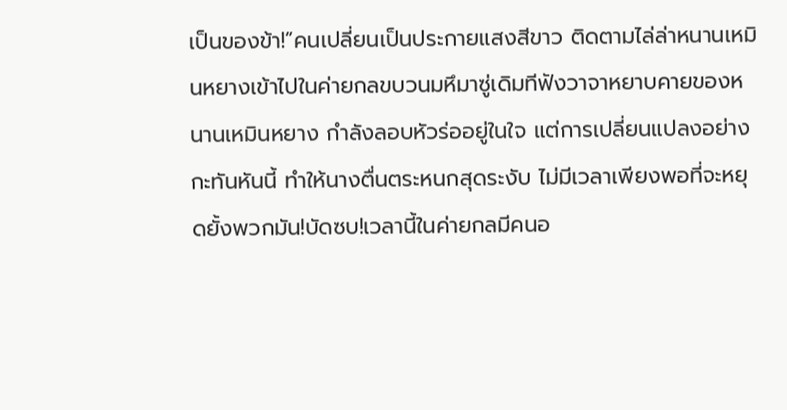เป็นของข้า!”คนเปลี่ยนเป็นประกายแสงสีขาว ติดตามไล่ล่าหนานเหมินหยางเข้าไปในค่ายกลขบวนมหึมาซู่เดิมทีฟังวาจาหยาบคายของหนานเหมินหยาง กำลังลอบหัวร่ออยู่ในใจ แต่การเปลี่ยนแปลงอย่างกะทันหันนี้ ทำให้นางตื่นตระหนกสุดระงับ ไม่มีเวลาเพียงพอที่จะหยุดยั้งพวกมัน!บัดซบ!เวลานี้ในค่ายกลมีคนอ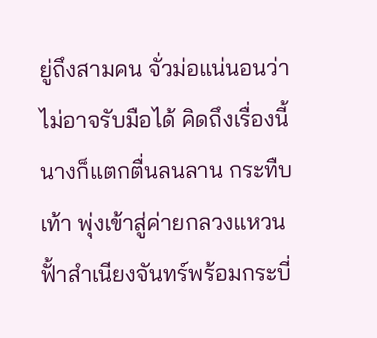ยู่ถึงสามคน จั่วม่อแน่นอนว่าไม่อาจรับมือได้ คิดถึงเรื่องนี้นางก็แตกตื่นลนลาน กระทืบเท้า พุ่งเข้าสู่ค่ายกลวงแหวนฟั้าสำเนียงจันทร์พร้อมกระบี่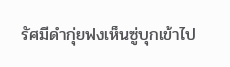รัศมีดำกุ่ยฟงเห็นซู่บุกเข้าไป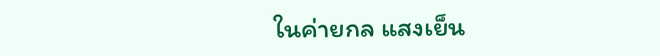ในค่ายกล แสงเย็น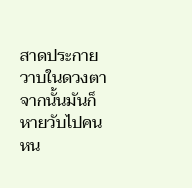สาดประกายวาบในดวงตา จากนั้นมันก็หายวับไปคนหน